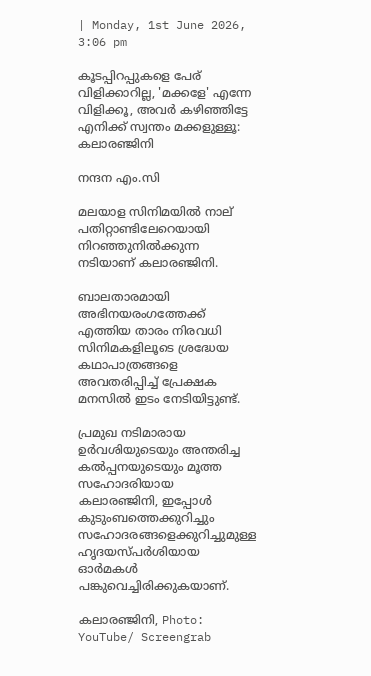| Monday, 1st June 2026, 3:06 pm

കൂടപ്പിറപ്പുകളെ പേര് വിളിക്കാറില്ല, 'മക്കളേ' എന്നേ വിളിക്കൂ, അവർ കഴിഞ്ഞിട്ടേ എനിക്ക് സ്വന്തം മക്കളുള്ളൂ: കലാരഞ്ജിനി

നന്ദന എം.സി

മലയാള സിനിമയിൽ നാല് പതിറ്റാണ്ടിലേറെയായി നിറഞ്ഞുനിൽക്കുന്ന നടിയാണ് കലാരഞ്ജിനി.

ബാലതാരമായി അഭിനയരംഗത്തേക്ക് എത്തിയ താരം നിരവധി സിനിമകളിലൂടെ ശ്രദ്ധേയ കഥാപാത്രങ്ങളെ അവതരിപ്പിച്ച് പ്രേക്ഷക മനസിൽ ഇടം നേടിയിട്ടുണ്ട്.

പ്രമുഖ നടിമാരായ ഉർവശിയുടെയും അന്തരിച്ച കൽപ്പനയുടെയും മൂത്ത സഹോദരിയായ കലാരഞ്ജിനി, ഇപ്പോൾ കുടുംബത്തെക്കുറിച്ചും സഹോദരങ്ങളെക്കുറിച്ചുമുള്ള ഹൃദയസ്പർശിയായ ഓർമകൾ പങ്കുവെച്ചിരിക്കുകയാണ്.

കലാരഞ്ജിനി, Photo: YouTube/ Screengrab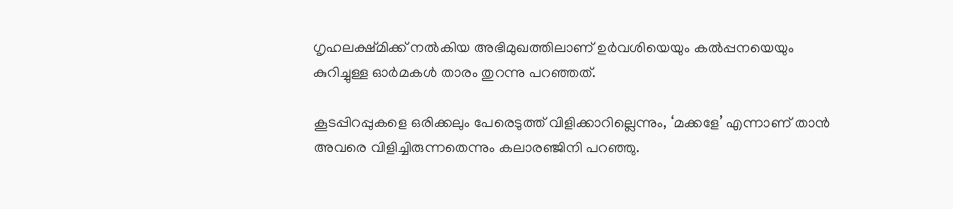ഗൃഹലക്ഷ്മിക്ക് നൽകിയ അഭിമുഖത്തിലാണ് ഉർവശിയെയും കൽപ്പനയെയും കുറിച്ചുള്ള ഓർമകൾ താരം തുറന്നു പറഞ്ഞത്.

കൂടപ്പിറപ്പുകളെ ഒരിക്കലും പേരെടുത്ത് വിളിക്കാറില്ലെന്നും, ‘മക്കളേ’ എന്നാണ് താൻ അവരെ വിളിച്ചിരുന്നതെന്നും കലാരഞ്ജിനി പറഞ്ഞു.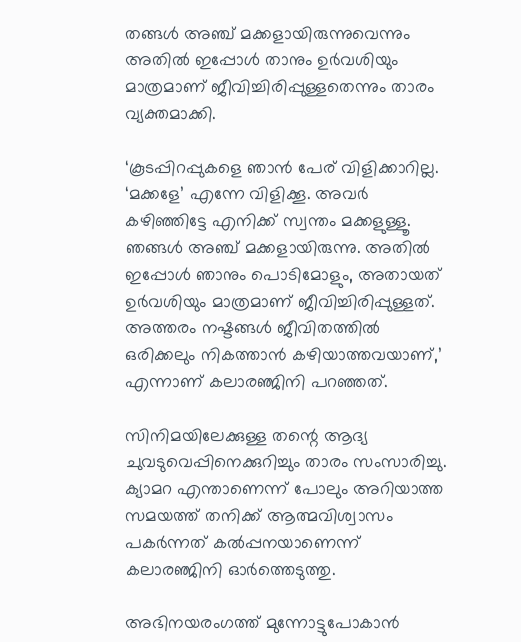തങ്ങൾ അഞ്ച് മക്കളായിരുന്നുവെന്നും അതിൽ ഇപ്പോൾ താനും ഉർവശിയും മാത്രമാണ് ജീവിച്ചിരിപ്പുള്ളതെന്നും താരം വ്യക്തമാക്കി.

‘കൂടപ്പിറപ്പുകളെ ഞാൻ പേര് വിളിക്കാറില്ല. ‘മക്കളേ’ എന്നേ വിളിക്കൂ. അവർ കഴിഞ്ഞിട്ടേ എനിക്ക് സ്വന്തം മക്കളുള്ളൂ. ഞങ്ങൾ അഞ്ച് മക്കളായിരുന്നു. അതിൽ ഇപ്പോൾ ഞാനും പൊടിമോളും, അതായത് ഉർവശിയും മാത്രമാണ് ജീവിച്ചിരിപ്പുള്ളത്. അത്തരം നഷ്ടങ്ങൾ ജീവിതത്തിൽ ഒരിക്കലും നികത്താൻ കഴിയാത്തവയാണ്,’ എന്നാണ് കലാരഞ്ജിനി പറഞ്ഞത്.

സിനിമയിലേക്കുള്ള തന്റെ ആദ്യ ചുവടുവെപ്പിനെക്കുറിച്ചും താരം സംസാരിച്ചു. ക്യാമറ എന്താണെന്ന് പോലും അറിയാത്ത സമയത്ത് തനിക്ക് ആത്മവിശ്വാസം പകർന്നത് കൽപ്പനയാണെന്ന് കലാരഞ്ജിനി ഓർത്തെടുത്തു.

അഭിനയരംഗത്ത് മുന്നോട്ടുപോകാൻ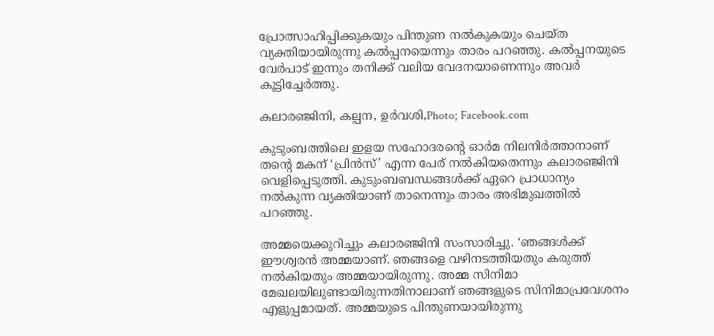പ്രോത്സാഹിപ്പിക്കുകയും പിന്തുണ നൽകുകയും ചെയ്ത വ്യക്തിയായിരുന്നു കൽപ്പനയെന്നും താരം പറഞ്ഞു. കൽപ്പനയുടെ വേർപാട് ഇന്നും തനിക്ക് വലിയ വേദനയാണെന്നും അവർ കൂട്ടിച്ചേർത്തു.

കലാരഞ്ജിനി, കല്പന, ഉർവശി,Photo; Facebook.com

കുടുംബത്തിലെ ഇളയ സഹോദരന്റെ ഓർമ നിലനിർത്താനാണ് തന്റെ മകന് ‘പ്രിൻസ്’ എന്ന പേര് നൽകിയതെന്നും കലാരഞ്ജിനി വെളിപ്പെടുത്തി. കുടുംബബന്ധങ്ങൾക്ക് ഏറെ പ്രാധാന്യം നൽകുന്ന വ്യക്തിയാണ് താനെന്നും താരം അഭിമുഖത്തിൽ പറഞ്ഞു.

അമ്മയെക്കുറിച്ചും കലാരഞ്ജിനി സംസാരിച്ചു. ‘ഞങ്ങൾക്ക് ഈശ്വരൻ അമ്മയാണ്. ഞങ്ങളെ വഴിനടത്തിയതും കരുത്ത് നൽകിയതും അമ്മയായിരുന്നു. അമ്മ സിനിമാ മേഖലയിലുണ്ടായിരുന്നതിനാലാണ് ഞങ്ങളുടെ സിനിമാപ്രവേശനം എളുപ്പമായത്. അമ്മയുടെ പിന്തുണയായിരുന്നു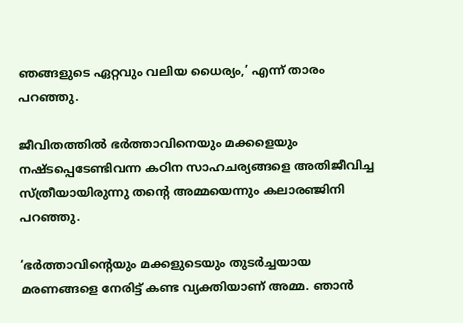ഞങ്ങളുടെ ഏറ്റവും വലിയ ധൈര്യം,’ എന്ന് താരം പറഞ്ഞു.

ജീവിതത്തിൽ ഭർത്താവിനെയും മക്കളെയും നഷ്ടപ്പെടേണ്ടിവന്ന കഠിന സാഹചര്യങ്ങളെ അതിജീവിച്ച സ്ത്രീയായിരുന്നു തന്റെ അമ്മയെന്നും കലാരഞ്ജിനി പറഞ്ഞു.

‘ഭർത്താവിന്റെയും മക്കളുടെയും തുടർച്ചയായ മരണങ്ങളെ നേരിട്ട് കണ്ട വ്യക്തിയാണ് അമ്മ. ഞാൻ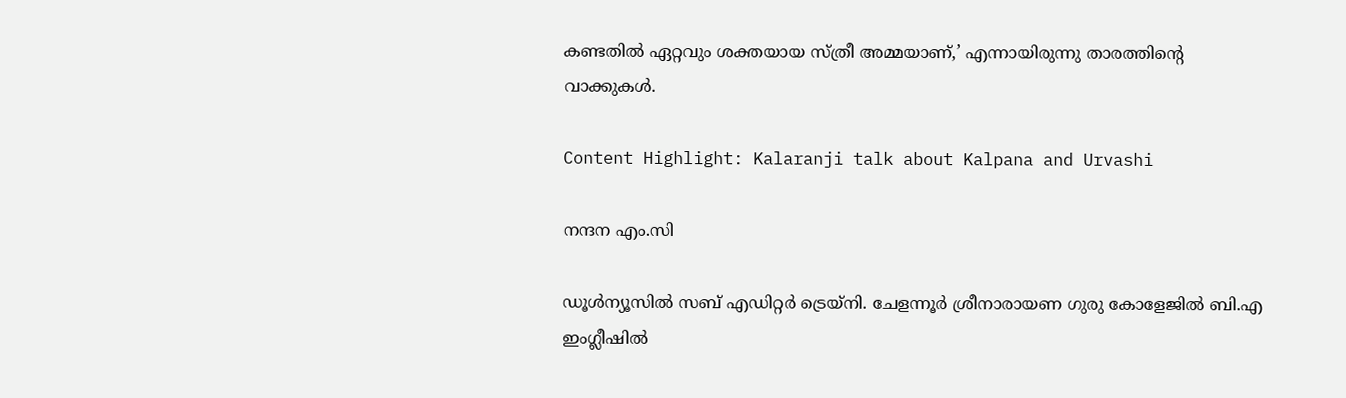കണ്ടതിൽ ഏറ്റവും ശക്തയായ സ്ത്രീ അമ്മയാണ്,’ എന്നായിരുന്നു താരത്തിന്റെ വാക്കുകൾ.

Content Highlight: Kalaranji talk about Kalpana and Urvashi

നന്ദന എം.സി

ഡൂള്‍ന്യൂസില്‍ സബ് എഡിറ്റര്‍ ട്രെയ്‌നി. ചേളന്നൂര്‍ ശ്രീനാരായണ ഗുരു കോളേജില്‍ ബി.എ ഇംഗ്ലീഷില്‍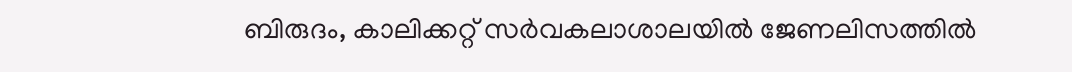ബിരുദം, കാലിക്കറ്റ് സര്‍വകലാശാലയില്‍ ജേണലിസത്തില്‍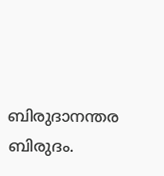ബിരുദാനന്തര ബിരുദം.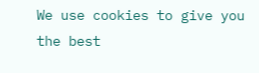We use cookies to give you the best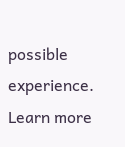possible experience. Learn more